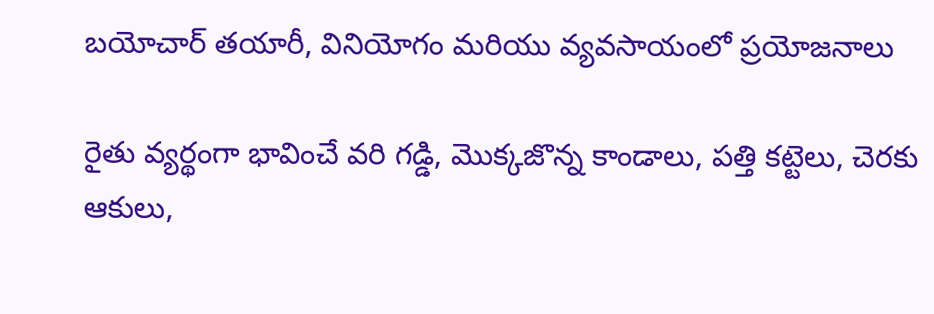బయోచార్ తయారీ, వినియోగం మరియు వ్యవసాయంలో ప్రయోజనాలు

రైతు వ్యర్థంగా భావించే వరి గడ్డి, మొక్కజొన్న కాండాలు, పత్తి కట్టెలు, చెరకు ఆకులు,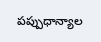పప్పుధాన్యాల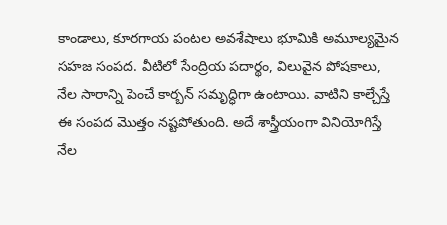కాండాలు, కూరగాయ పంటల అవశేషాలు భూమికి అమూల్యమైన సహజ సంపద. వీటిలో సేంద్రియ పదార్థం, విలువైన పోషకాలు, నేల సారాన్ని పెంచే కార్బన్ సమృద్ధిగా ఉంటాయి. వాటిని కాల్చేస్తే ఈ సంపద మొత్తం నష్టపోతుంది. అదే శాస్త్రీయంగా వినియోగిస్తే నేల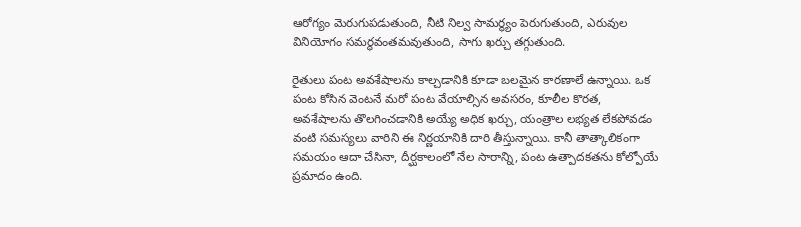ఆరోగ్యం మెరుగుపడుతుంది, నీటి నిల్వ సామర్థ్యం పెరుగుతుంది, ఎరువుల వినియోగం సమర్థవంతమవుతుంది, సాగు ఖర్చు తగ్గుతుంది.

రైతులు పంట అవశేషాలను కాల్చడానికి కూడా బలమైన కారణాలే ఉన్నాయి. ఒక పంట కోసిన వెంటనే మరో పంట వేయాల్సిన అవసరం, కూలీల కొరత, అవశేషాలను తొలగించడానికి అయ్యే అధిక ఖర్చు, యంత్రాల లభ్యత లేకపోవడం వంటి సమస్యలు వారిని ఈ నిర్ణయానికి దారి తీస్తున్నాయి. కానీ తాత్కాలికంగా సమయం ఆదా చేసినా, దీర్ఘకాలంలో నేల సారాన్ని, పంట ఉత్పాదకతను కోల్పోయే ప్రమాదం ఉంది.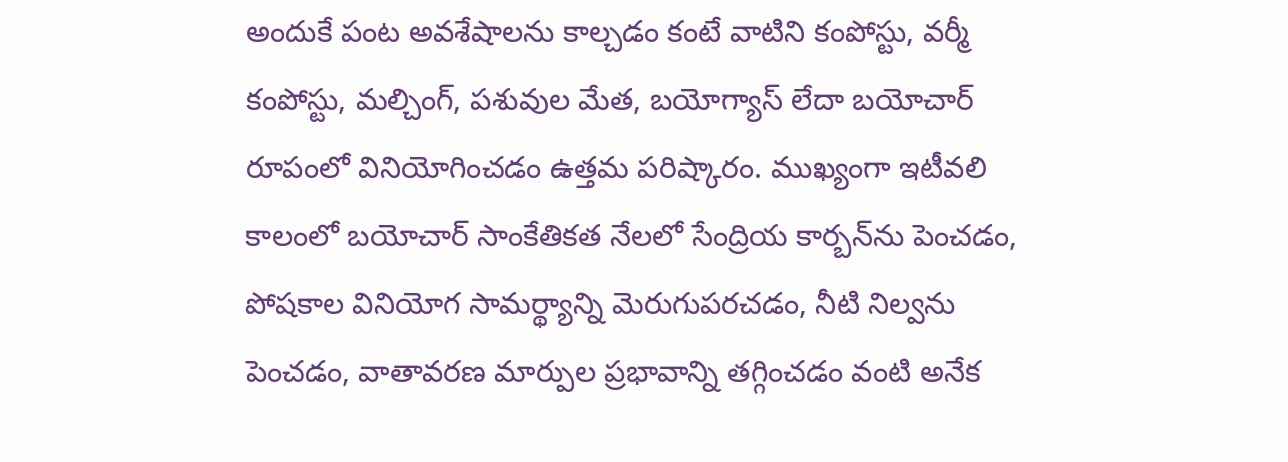అందుకే పంట అవశేషాలను కాల్చడం కంటే వాటిని కంపోస్టు, వర్మీ కంపోస్టు, మల్చింగ్, పశువుల మేత, బయోగ్యాస్ లేదా బయోచార్ రూపంలో వినియోగించడం ఉత్తమ పరిష్కారం. ముఖ్యంగా ఇటీవలి కాలంలో బయోచార్ సాంకేతికత నేలలో సేంద్రియ కార్బన్‌ను పెంచడం, పోషకాల వినియోగ సామర్థ్యాన్ని మెరుగుపరచడం, నీటి నిల్వను పెంచడం, వాతావరణ మార్పుల ప్రభావాన్ని తగ్గించడం వంటి అనేక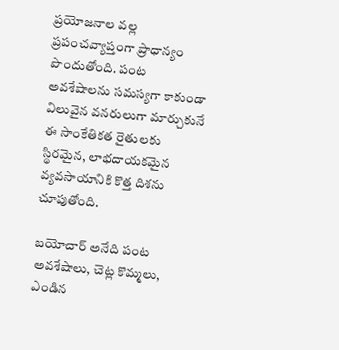ప్రయోజనాల వల్ల ప్రపంచవ్యాప్తంగా ప్రాధాన్యం పొందుతోంది. పంట అవశేషాలను సమస్యగా కాకుండా విలువైన వనరులుగా మార్చుకునే ఈ సాంకేతికత రైతులకు స్థిరమైన, లాభదాయకమైన వ్యవసాయానికి కొత్త దిశను చూపుతోంది.

బయోచార్ అనేది పంట అవశేషాలు, చెట్ల కొమ్మలు, ఎండిన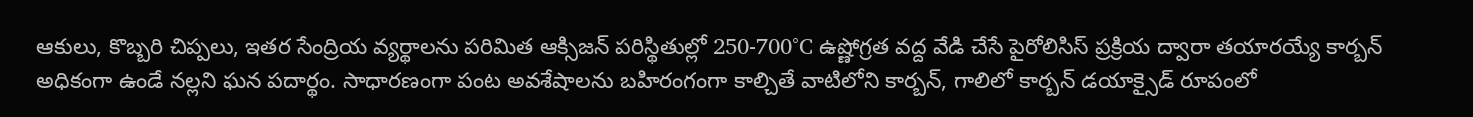ఆకులు, కొబ్బరి చిప్పలు, ఇతర సేంద్రియ వ్యర్థాలను పరిమిత ఆక్సిజన్ పరిస్థితుల్లో 250-700°C ఉష్ణోగ్రత వద్ద వేడి చేసే పైరోలిసిస్ ప్రక్రియ ద్వారా తయారయ్యే కార్బన్ అధికంగా ఉండే నల్లని ఘన పదార్థం. సాధారణంగా పంట అవశేషాలను బహిరంగంగా కాల్చితే వాటిలోని కార్బన్, గాలిలో కార్బన్ డయాక్సైడ్ రూపంలో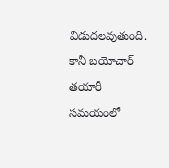విడుదలవుతుంది. కానీ బయోచార్ తయారీ సమయంలో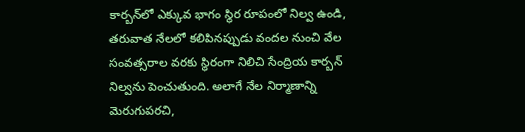కార్బన్‌లో ఎక్కువ భాగం స్థిర రూపంలో నిల్వ ఉండి, తరువాత నేలలో కలిపినప్పుడు వందల నుంచి వేల సంవత్సరాల వరకు స్థిరంగా నిలిచి సేంద్రియ కార్బన్ నిల్వను పెంచుతుంది. అలాగే నేల నిర్మాణాన్ని మెరుగుపరచి,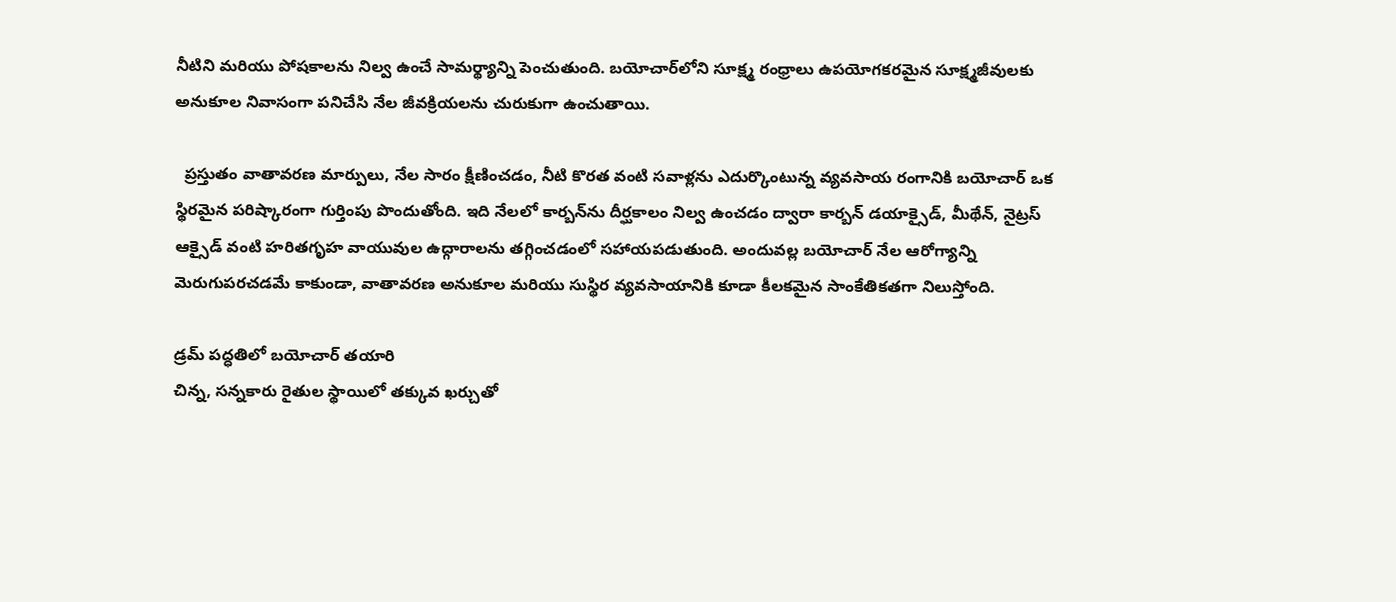నీటిని మరియు పోషకాలను నిల్వ ఉంచే సామర్థ్యాన్ని పెంచుతుంది. బయోచార్‌లోని సూక్ష్మ రంధ్రాలు ఉపయోగకరమైన సూక్ష్మజీవులకు అనుకూల నివాసంగా పనిచేసి నేల జీవక్రియలను చురుకుగా ఉంచుతాయి.

  ప్రస్తుతం వాతావరణ మార్పులు, నేల సారం క్షీణించడం, నీటి కొరత వంటి సవాళ్లను ఎదుర్కొంటున్న వ్యవసాయ రంగానికి బయోచార్ ఒక స్థిరమైన పరిష్కారంగా గుర్తింపు పొందుతోంది. ఇది నేలలో కార్బన్‌ను దీర్ఘకాలం నిల్వ ఉంచడం ద్వారా కార్బన్ డయాక్సైడ్, మీథేన్, నైట్రస్ ఆక్సైడ్ వంటి హరితగృహ వాయువుల ఉద్గారాలను తగ్గించడంలో సహాయపడుతుంది. అందువల్ల బయోచార్ నేల ఆరోగ్యాన్ని మెరుగుపరచడమే కాకుండా, వాతావరణ అనుకూల మరియు సుస్థిర వ్యవసాయానికి కూడా కీలకమైన సాంకేతికతగా నిలుస్తోంది.

డ్రమ్ పద్ధతిలో బయోచార్ తయారి
చిన్న, సన్నకారు రైతుల స్థాయిలో తక్కువ ఖర్చుతో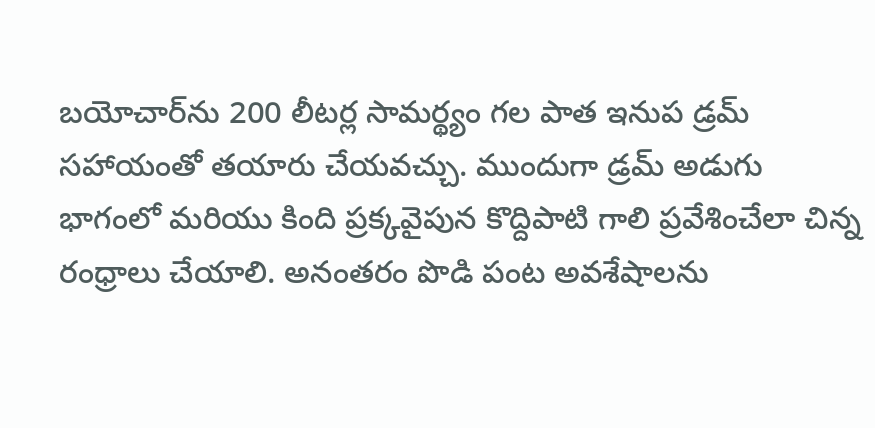బయోచార్‌ను 200 లీటర్ల సామర్థ్యం గల పాత ఇనుప డ్రమ్ సహాయంతో తయారు చేయవచ్చు. ముందుగా డ్రమ్ అడుగు భాగంలో మరియు కింది ప్రక్కవైపున కొద్దిపాటి గాలి ప్రవేశించేలా చిన్న రంధ్రాలు చేయాలి. అనంతరం పొడి పంట అవశేషాలను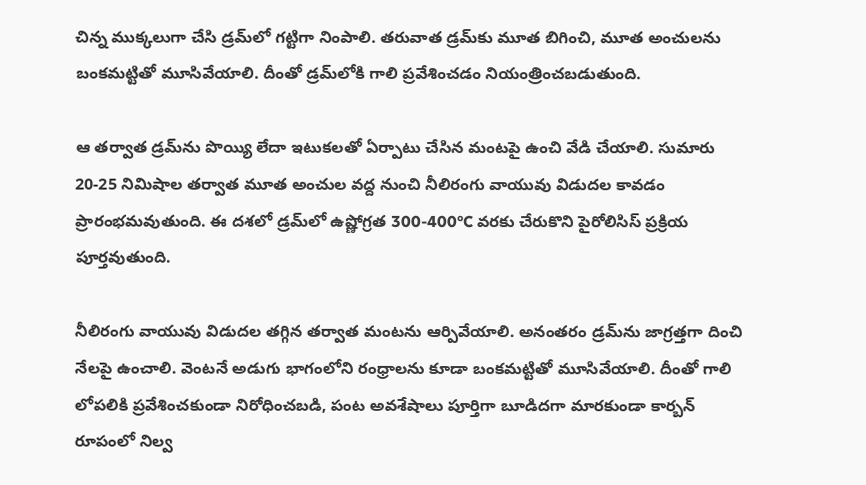చిన్న ముక్కలుగా చేసి డ్రమ్‌లో గట్టిగా నింపాలి. తరువాత డ్రమ్‌కు మూత బిగించి, మూత అంచులను బంకమట్టితో మూసివేయాలి. దీంతో డ్రమ్‌లోకి గాలి ప్రవేశించడం నియంత్రించబడుతుంది.

ఆ తర్వాత డ్రమ్‌ను పొయ్యి లేదా ఇటుకలతో ఏర్పాటు చేసిన మంటపై ఉంచి వేడి చేయాలి. సుమారు 20-25 నిమిషాల తర్వాత మూత అంచుల వద్ద నుంచి నీలిరంగు వాయువు విడుదల కావడం ప్రారంభమవుతుంది. ఈ దశలో డ్రమ్‌లో ఉష్ణోగ్రత 300-400°C వరకు చేరుకొని పైరోలిసిస్ ప్రక్రియ పూర్తవుతుంది.

నీలిరంగు వాయువు విడుదల తగ్గిన తర్వాత మంటను ఆర్పివేయాలి. అనంతరం డ్రమ్‌ను జాగ్రత్తగా దించి నేలపై ఉంచాలి. వెంటనే అడుగు భాగంలోని రంధ్రాలను కూడా బంకమట్టితో మూసివేయాలి. దీంతో గాలి లోపలికి ప్రవేశించకుండా నిరోధించబడి, పంట అవశేషాలు పూర్తిగా బూడిదగా మారకుండా కార్బన్ రూపంలో నిల్వ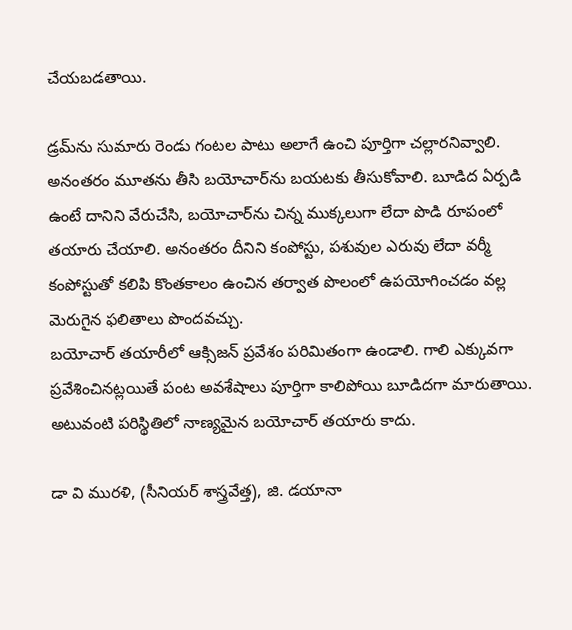చేయబడతాయి.

డ్రమ్‌ను సుమారు రెండు గంటల పాటు అలాగే ఉంచి పూర్తిగా చల్లారనివ్వాలి. అనంతరం మూతను తీసి బయోచార్‌ను బయటకు తీసుకోవాలి. బూడిద ఏర్పడి ఉంటే దానిని వేరుచేసి, బయోచార్‌ను చిన్న ముక్కలుగా లేదా పొడి రూపంలో తయారు చేయాలి. అనంతరం దీనిని కంపోస్టు, పశువుల ఎరువు లేదా వర్మీ కంపోస్టుతో కలిపి కొంతకాలం ఉంచిన తర్వాత పొలంలో ఉపయోగించడం వల్ల మెరుగైన ఫలితాలు పొందవచ్చు.
బయోచార్ తయారీలో ఆక్సిజన్ ప్రవేశం పరిమితంగా ఉండాలి. గాలి ఎక్కువగా ప్రవేశించినట్లయితే పంట అవశేషాలు పూర్తిగా కాలిపోయి బూడిదగా మారుతాయి. అటువంటి పరిస్థితిలో నాణ్యమైన బయోచార్ తయారు కాదు.

డా వి మురళి, (సీనియర్ శాస్త్రవేత్త), జి. డయానా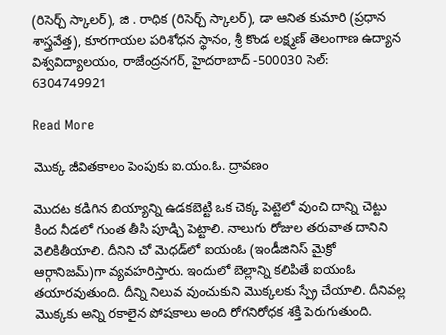(రిసెర్చ్ స్కాలర్), జి . రాధిక (రిసెర్చ్ స్కాలర్), డా ఆనిత కుమారి (ప్రధాన శాస్త్రవేత్త), కూరగాయల పరిశోధన స్థానం, శ్రీ కొండ లక్ష్మణ్ తెలంగాణ ఉద్యాన విశ్వవిద్యాలయం, రాజేంద్రనగర్, హైదరాబాద్ -500030 సెల్: 6304749921

Read More

మొక్క జీవితకాలం పెంపుకు ఐ.యం.ఓ. ద్రావణం

మొదట కడిగిన బియ్యాన్ని ఉడకబెట్టి ఒక చెక్క పెట్టెలో వుంచి దాన్ని చెట్టు కింద నీడలో గుంత తీసి పూడ్చి పెట్టాలి. నాలుగు రోజుల తరువాత దానిని వెలికితీయాలి. దీనిని చో మెధడ్‌లో ఐయంఓ (ఇండీజినిస్ మైక్రో ఆర్గానిజమ్)గా వ్యవహరిస్తారు. ఇందులో బెల్లాన్ని కలిపితే ఐయంఓ తయారవుతుంది. దీన్ని నిలువ వుంచుకుని మొక్కలకు స్ప్రే చేయాలి. దీనివల్ల మొక్కకు అన్ని రకాలైన పోషకాలు అంది రోగనిరోధక శక్తి పెరుగుతుంది.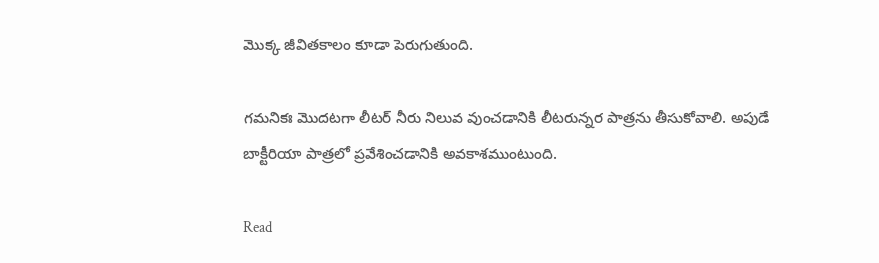మొక్క జీవితకాలం కూడా పెరుగుతుంది.

గమనికః మొదటగా లీటర్ నీరు నిలువ వుంచడానికి లీటరున్నర పాత్రను తీసుకోవాలి. అపుడే బాక్టీరియా పాత్రలో ప్రవేశించడానికి అవకాశముంటుంది.

Read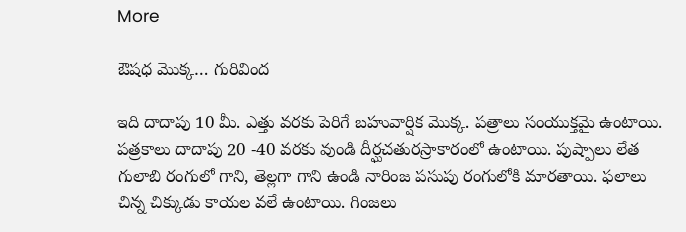More

ఔషధ మొక్క… గురివింద

ఇది దాదాపు 10 మీ. ఎత్తు వరకు పెరిగే బహువార్షిక మొక్క. పత్రాలు సంయుక్తమై ఉంటాయి. పత్రకాలు దాదాపు 20 -40 వరకు వుండి దీర్ఘచతురస్రాకారంలో ఉంటాయి. పుష్పాలు లేత గులాబి రంగులో గాని, తెల్లగా గాని ఉండి నారింజ పసుపు రంగులోకి మారతాయి. ఫలాలు చిన్న చిక్కుడు కాయల వలే ఉంటాయి. గింజలు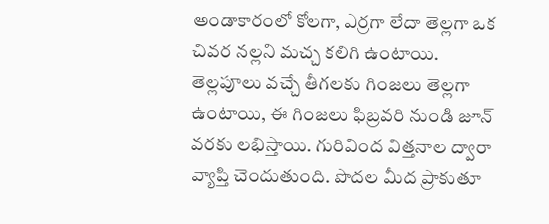అండాకారంలో కోలగా, ఎర్రగా లేదా తెల్లగా ఒక చివర నల్లని మచ్చ కలిగి ఉంటాయి. తెల్లపూలు వచ్చే తీగలకు గింజలు తెల్లగా ఉంటాయి, ఈ గింజలు ఫిబ్రవరి నుండి జూన్ వరకు లభిస్తాయి. గురివింద విత్తనాల ద్వారా వ్యాప్తి చెందుతుంది. పొదల మీద ప్రాకుతూ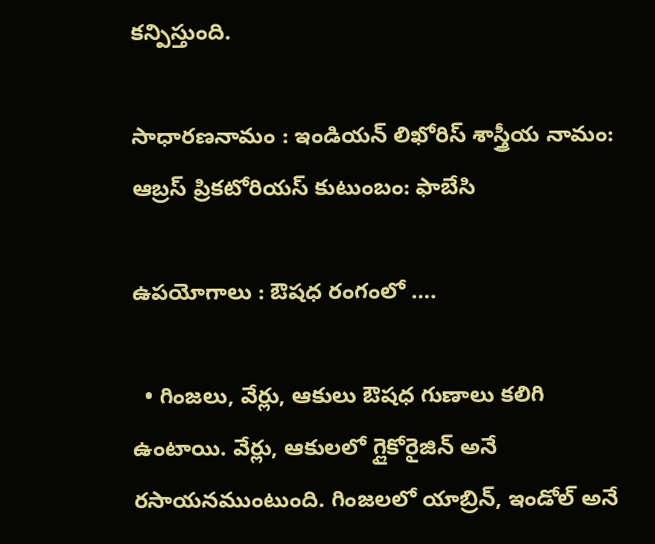కన్పిస్తుంది.

సాధారణనామం : ఇండియన్ లిఖోరిస్ శాస్త్రీయ నామం: ఆబ్రస్ ప్రికటోరియస్ కుటుంబం: ఫాబేసి

ఉపయోగాలు : ఔషధ రంగంలో ….

  • గింజలు, వేర్లు, ఆకులు ఔషధ గుణాలు కలిగి ఉంటాయి. వేర్లు, ఆకులలో గ్లైకోరైజిన్ అనే రసాయనముంటుంది. గింజలలో యాబ్రిన్, ఇండోల్ అనే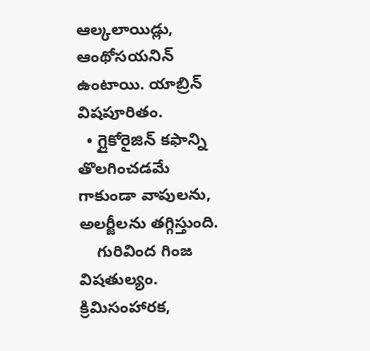ఆల్కలాయిడ్లు, ఆంథోసయనిన్ ఉంటాయి. యాబ్రిన్ విషపూరితం.
  • గ్లైకోరైజిన్ కఫాన్ని తొలగించడమే గాకుండా వాపులను, అలర్జీలను తగ్గిస్తుంది.
    గురివింద గింజ విషతుల్యం. క్రిమిసంహారక,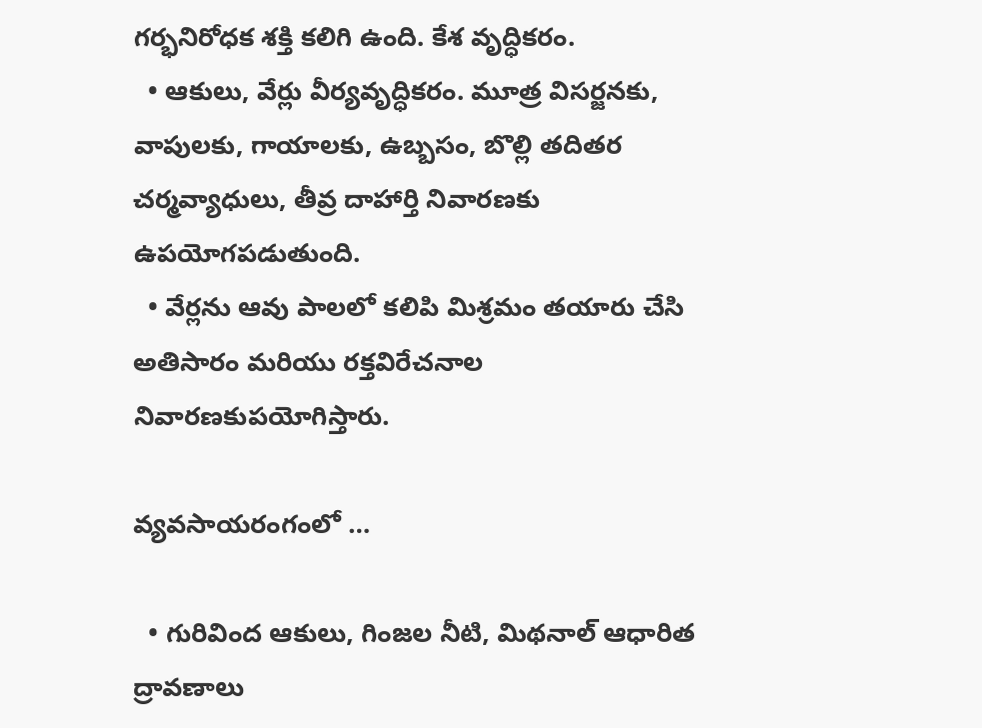గర్భనిరోధక శక్తి కలిగి ఉంది. కేశ వృద్ధికరం.
  • ఆకులు, వేర్లు వీర్యవృద్ధికరం. మూత్ర విసర్జనకు, వాపులకు, గాయాలకు, ఉబ్బసం, బొల్లి తదితర చర్మవ్యాధులు, తీవ్ర దాహార్తి నివారణకు ఉపయోగపడుతుంది.
  • వేర్లను ఆవు పాలలో కలిపి మిశ్రమం తయారు చేసి అతిసారం మరియు రక్తవిరేచనాల నివారణకుపయోగిస్తారు.

వ్యవసాయరంగంలో …

  • గురివింద ఆకులు, గింజల నీటి, మిథనాల్ ఆధారిత ద్రావణాలు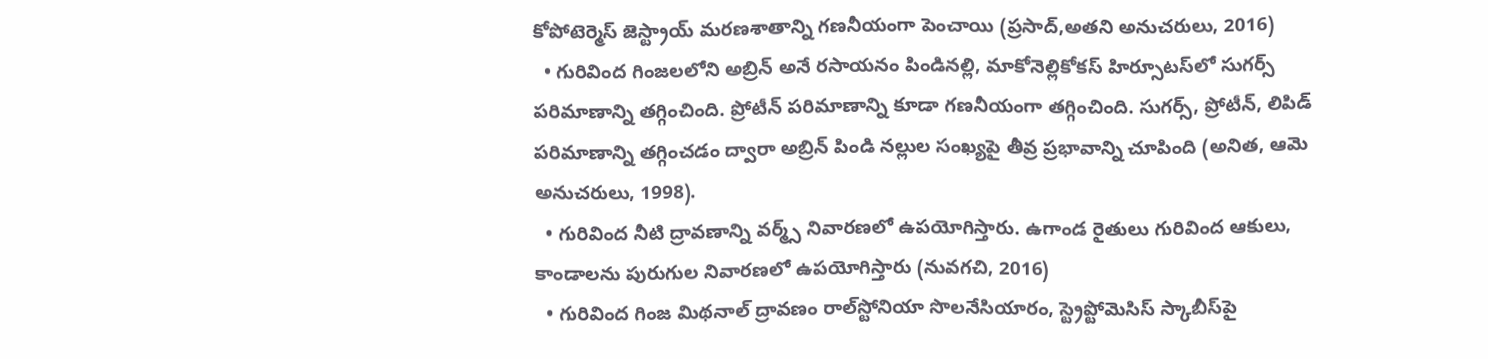కోపోటెర్మెస్ జెస్ట్రాయ్ మరణశాతాన్ని గణనీయంగా పెంచాయి (ప్రసాద్,అతని అనుచరులు, 2016)
  • గురివింద గింజలలోని అబ్రిన్ అనే రసాయనం పిండినల్లి, మాకోనెల్లికోకస్ హిర్సూటస్‌లో సుగర్స్ పరిమాణాన్ని తగ్గించింది. ప్రోటీన్ పరిమాణాన్ని కూడా గణనీయంగా తగ్గించింది. సుగర్స్, ప్రోటీన్, లిపిడ్ పరిమాణాన్ని తగ్గించడం ద్వారా అబ్రిన్ పిండి నల్లుల సంఖ్యపై తీవ్ర ప్రభావాన్ని చూపింది (అనిత, ఆమె అనుచరులు, 1998).
  • గురివింద నీటి ద్రావణాన్ని వర్మ్స్ నివారణలో ఉపయోగిస్తారు. ఉగాండ రైతులు గురివింద ఆకులు, కాండాలను పురుగుల నివారణలో ఉపయోగిస్తారు (నువగచి, 2016)
  • గురివింద గింజ మిథనాల్ ద్రావణం రాల్‌స్టోనియా సొలనేసియారం, స్ట్రెప్టోమెసిస్ స్కాబీస్‌పై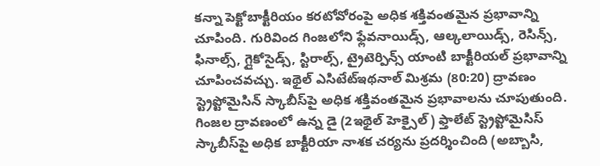కన్నా పెక్టోబాక్టీరియం కరటోవోరంపై అధిక శక్తివంతమైన ప్రభావాన్ని చూపింది. గురివింద గింజలోని ఫ్లేవనాయిడ్స్, ఆల్కలాయిడ్స్, రెసిన్స్, ఫినాల్స్, గ్లైకోసైడ్స్, స్టిరాల్స్, ట్రైటెర్పిన్స్ యాంటి బాక్టీరియల్ ప్రభావాన్ని చూపించవచ్చు. ఇథైల్ ఎసిటేట్ఇథనాల్ మిశ్రమ (80:20) ద్రావణం స్ట్రెప్టోమైసిన్ స్కాబీస్‌పై అధిక శక్తివంతమైన ప్రభావాలను చూపుతుంది. గింజల ద్రావణంలో ఉన్న డై (2ఇథైల్ హెక్సైల్) ఫ్తాలేట్ స్ట్రెప్టోమైసిస్ స్కాబీస్‌పై అధిక బాక్టీరియా నాశక చర్యను ప్రదర్శించింది (అబ్బాసి,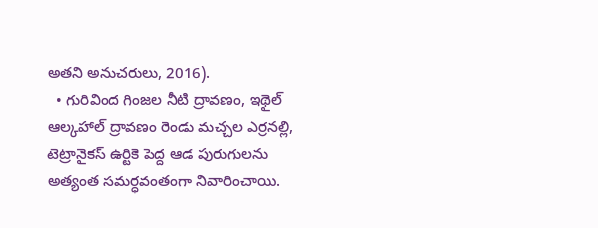అతని అనుచరులు, 2016).
  • గురివింద గింజల నీటి ద్రావణం, ఇథైల్ ఆల్కహాల్ ద్రావణం రెండు మచ్చల ఎర్రనల్లి, టెట్రానైకస్ ఉర్టికె పెద్ద ఆడ పురుగులను అత్యంత సమర్ధవంతంగా నివారించాయి.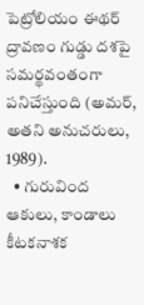పెట్రోలియం ఈథర్ ద్రావణం గుడ్డు దశపై సమర్థవంతంగా పనిచేస్తుంది (అమర్, అతని అనుచరులు, 1989).
  • గురువింద ఆకులు, కాండాలు కీటకనాశక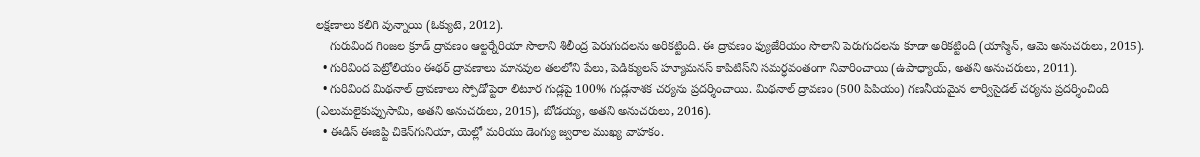లక్షణాలు కలిగి వున్నాయి (ఓక్యుటె, 2012).
    గురువింద గింజల క్రూడ్ ద్రావణం ఆల్టర్నేరియా సొలాని శిలీంద్ర పెరుగుదలను అరికట్టింది. ఈ ద్రావణం ఫ్యుజేరియం సొలాని పెరుగుదలను కూడా అరికట్టింది (యాస్మిన్, ఆమె అనుచరులు, 2015).
  • గురివింద పెట్రోలియం ఈథర్ ద్రావణాలు మానవుల తలలోని పేలు, పెడిక్యులస్ హ్యూమనస్ కాపిటిస్‌ని సమర్ధవంతంగా నివారించాయి (ఉపాధ్యాయ్, అతని అనుచరులు, 2011).
  • గురివింద మిథనాల్ ద్రావణాలు స్పోడోప్టెరా లిటూర గుడ్లపై 100% గుడ్లనాశక చర్యను ప్రదర్శించాయి. మిథనాల్ ద్రావణం (500 పిపియం) గణనీయమైన లార్విసైడల్ చర్యను ప్రదర్శించింది (ఎలుమలైకుప్పుసామి, అతని అనుచరులు, 2015), బోడయ్య, అతని అనుచరులు, 2016).
  • ఈడిస్ ఈజిప్టి చికెన్‌గునియా, యెల్లో మరియు డెంగ్యు జ్వరాల ముఖ్య వాహకం.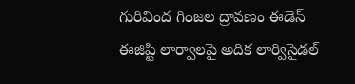గురివింద గింజల ద్రావణం ఈడెస్ ఈజిప్టి లార్వాలపై అదిక లార్విసైడల్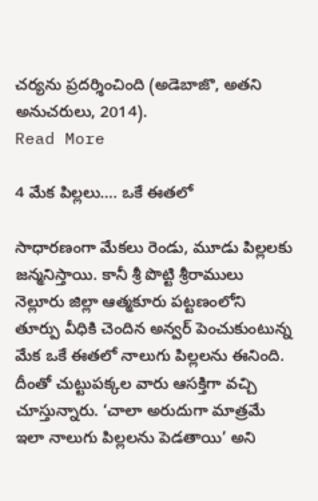చర్యను ప్రదర్శించింది (అడెబాజొ, అతని అనుచరులు, 2014).
Read More

4 మేక పిల్లలు…. ఒకే ఈతలో

సాధారణంగా మేకలు రెండు, మూడు పిల్లలకు జన్మనిస్తాయి. కానీ శ్రీ పొట్టి శ్రీరాములు నెల్లూరు జిల్లా ఆత్మకూరు పట్టణంలోని తూర్పు వీధికి చెందిన అన్వర్ పెంచుకుంటున్న మేక ఒకే ఈతలో నాలుగు పిల్లలను ఈనింది. దీంతో చుట్టుపక్కల వారు ఆసక్తిగా వచ్చి చూస్తున్నారు. ‘చాలా అరుదుగా మాత్రమే ఇలా నాలుగు పిల్లలను పెడతాయి’ అని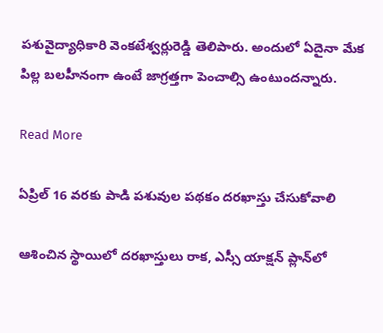పశువైద్యాధికారి వెంకటేశ్వర్లురెడ్డి తెలిపారు. అందులో ఏదైనా మేక పిల్ల బలహీనంగా ఉంటే జాగ్రత్తగా పెంచాల్సి ఉంటుందన్నారు.

Read More

ఏప్రిల్ 16 వరకు పాడి పశువుల పథకం దరఖాస్తు చేసుకోవాలి

ఆశించిన స్థాయిలో దరఖాస్తులు రాక, ఎస్సీ యాక్షన్ ప్లాన్‌లో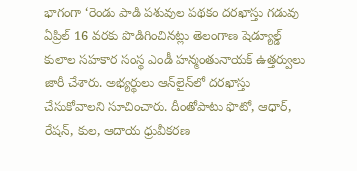భాగంగా ‘రెండు పాడి పశువుల పథకం దరఖాస్తు గడువు ఏప్రిల్ 16 వరకు పొడిగించినట్లు తెలంగాణ షెడ్యూల్డ్ కులాల సహకార సంస్థ ఎండీ హన్మంతునాయక్ ఉత్తర్వులు జారీ చేశారు. అభ్యర్థులు ఆన్‌లైన్‌లో దరఖాస్తు చేసుకోవాలని సూచించారు. దీంతోపాటు ఫొటో, ఆధార్, రేషన్, కుల, ఆదాయ ధ్రువీకరణ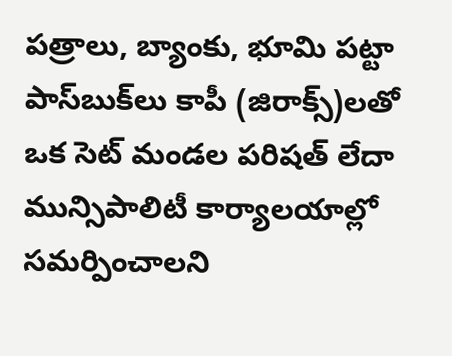పత్రాలు, బ్యాంకు, భూమి పట్టా పాస్‌బుక్‌లు కాపీ (జిరాక్స్)లతో ఒక సెట్ మండల పరిషత్ లేదా మున్సిపాలిటీ కార్యాలయాల్లో సమర్పించాలని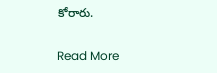కోరారు.

Read More